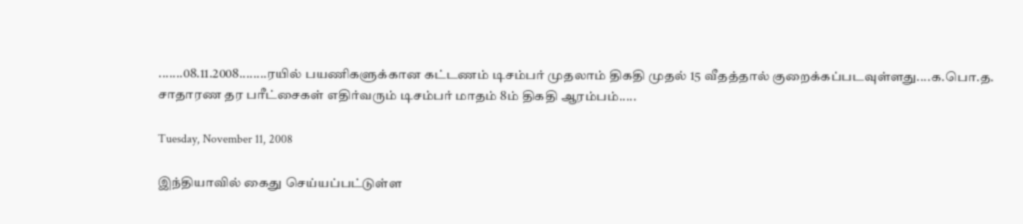.......08.11.2008........ரயில் பயணிகளுக்கான கட்டணம் டிசம்பர் முதலாம் திகதி முதல் 15 வீதத்தால் குறைக்கப்படவுள்ளது....க.பொ.த. சாதாரண தர பரீட்சைகள் எதிர்வரும் டிசம்பர் மாதம் 8ம் திகதி ஆரம்பம்.....

Tuesday, November 11, 2008

இந்தியாவில் கைது செய்யப்பட்டுள்ள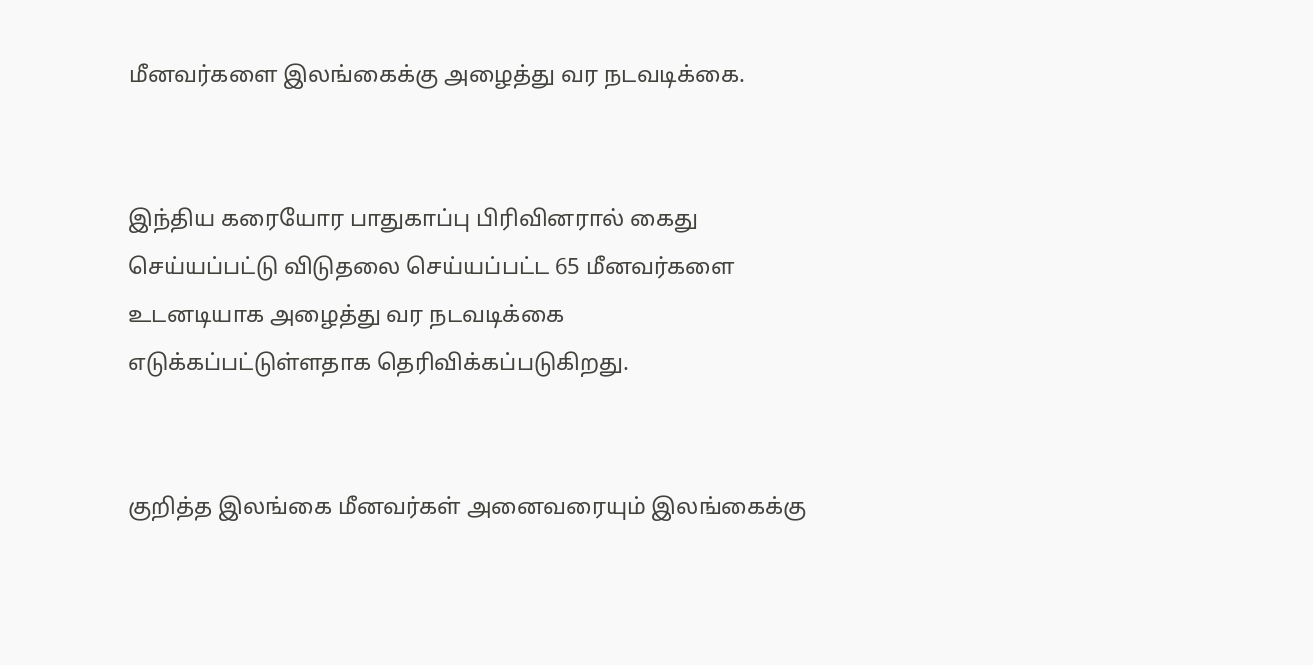மீனவர்களை இலங்கைக்கு அழைத்து வர நடவடிக்கை.


இந்திய கரையோர பாதுகாப்பு பிரிவினரால் கைது செய்யப்பட்டு விடுதலை செய்யப்பட்ட 65 மீனவர்களை உடனடியாக அழைத்து வர நடவடிக்கை எடுக்கப்பட்டுள்ளதாக தெரிவிக்கப்படுகிறது.


குறித்த இலங்கை மீனவர்கள் அனைவரையும் இலங்கைக்கு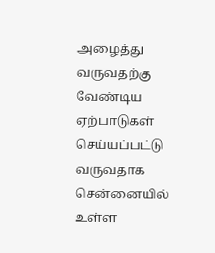அழைத்து வருவதற்கு வேண்டிய ஏற்பாடுகள் செய்யப்பட்டு வருவதாக சென்னையில் உள்ள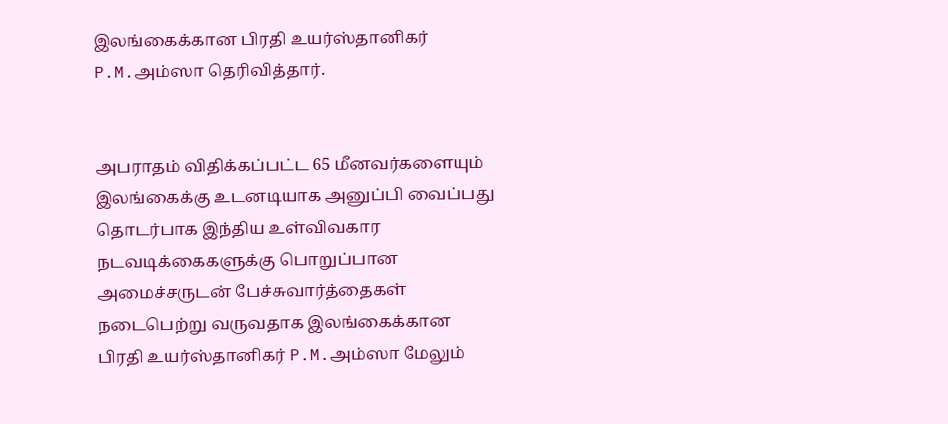இலங்கைக்கான பிரதி உயர்ஸ்தானிகர் P.M.அம்ஸா தெரிவித்தார்.


அபராதம் விதிக்கப்பட்ட 65 மீனவர்களையும் இலங்கைக்கு உடனடியாக அனுப்பி வைப்பது தொடர்பாக இந்திய உள்விவகார நடவடிக்கைகளுக்கு பொறுப்பான அமைச்சருடன் பேச்சுவார்த்தைகள் நடைபெற்று வருவதாக இலங்கைக்கான பிரதி உயர்ஸ்தானிகர் P.M.அம்ஸா மேலும்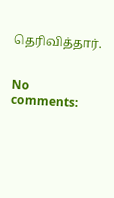தெரிவித்தார்.


No comments: